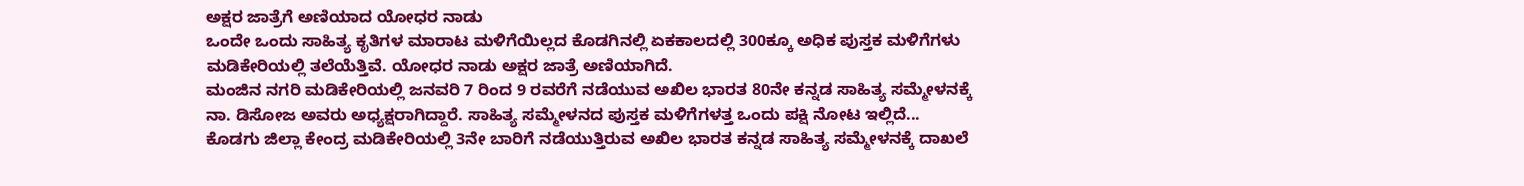ಅಕ್ಷರ ಜಾತ್ರೆಗೆ ಅಣಿಯಾದ ಯೋಧರ ನಾಡು
ಒಂದೇ ಒಂದು ಸಾಹಿತ್ಯ ಕೃತಿಗಳ ಮಾರಾಟ ಮಳಿಗೆಯಿಲ್ಲದ ಕೊಡಗಿನಲ್ಲಿ ಏಕಕಾಲದಲ್ಲಿ 300ಕ್ಕೂ ಅಧಿಕ ಪುಸ್ತಕ ಮಳಿಗೆಗಳು ಮಡಿಕೇರಿಯಲ್ಲಿ ತಲೆಯೆತ್ತಿವೆ. ಯೋಧರ ನಾಡು ಅಕ್ಷರ ಜಾತ್ರೆ ಅಣಿಯಾಗಿದೆ.
ಮಂಜಿನ ನಗರಿ ಮಡಿಕೇರಿಯಲ್ಲಿ ಜನವರಿ 7 ರಿಂದ 9 ರವರೆಗೆ ನಡೆಯುವ ಅಖಿಲ ಭಾರತ 80ನೇ ಕನ್ನಡ ಸಾಹಿತ್ಯ ಸಮ್ಮೇಳನಕ್ಕೆ ನಾ. ಡಿಸೋಜ ಅವರು ಅಧ್ಯಕ್ಷರಾಗಿದ್ದಾರೆ. ಸಾಹಿತ್ಯ ಸಮ್ಮೇಳನದ ಪುಸ್ತಕ ಮಳಿಗೆಗಳತ್ತ ಒಂದು ಪಕ್ಷಿ ನೋಟ ಇಲ್ಲಿದೆ...
ಕೊಡಗು ಜಿಲ್ಲಾ ಕೇಂದ್ರ ಮಡಿಕೇರಿಯಲ್ಲಿ 3ನೇ ಬಾರಿಗೆ ನಡೆಯುತ್ತಿರುವ ಅಖಿಲ ಭಾರತ ಕನ್ನಡ ಸಾಹಿತ್ಯ ಸಮ್ಮೇಳನಕ್ಕೆ ದಾಖಲೆ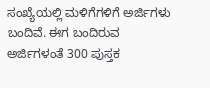ಸಂಖ್ಯೆಯಲ್ಲಿ ಮಳಿಗೆಗಳಿಗೆ ಅರ್ಜಿಗಳು ಬಂದಿವೆ. ಈಗ ಬಂದಿರುವ ಅರ್ಜಿಗಳಂತೆ 300 ಪುಸ್ತಕ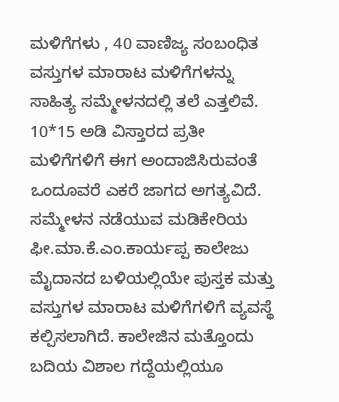ಮಳಿಗೆಗಳು , 40 ವಾಣಿಜ್ಯ ಸಂಬಂಧಿತ ವಸ್ತುಗಳ ಮಾರಾಟ ಮಳಿಗೆಗಳನ್ನು ಸಾಹಿತ್ಯ ಸಮ್ಮೇಳನದಲ್ಲಿ ತಲೆ ಎತ್ತಲಿವೆ. 10*15 ಅಡಿ ವಿಸ್ತಾರದ ಪ್ರತೀ ಮಳಿಗೆಗಳಿಗೆ ಈಗ ಅಂದಾಜಿಸಿರುವಂತೆ ಒಂದೂವರೆ ಎಕರೆ ಜಾಗದ ಅಗತ್ಯವಿದೆ.
ಸಮ್ಮೇಳನ ನಡೆಯುವ ಮಡಿಕೇರಿಯ ಫೀ.ಮಾ.ಕೆ.ಎಂ.ಕಾರ್ಯಪ್ಪ ಕಾಲೇಜು ಮೈದಾನದ ಬಳಿಯಲ್ಲಿಯೇ ಪುಸ್ತಕ ಮತ್ತು ವಸ್ತುಗಳ ಮಾರಾಟ ಮಳಿಗೆಗಳಿಗೆ ವ್ಯವಸ್ಥೆ ಕಲ್ಪಿಸಲಾಗಿದೆ. ಕಾಲೇಜಿನ ಮತ್ತೊಂದು ಬದಿಯ ವಿಶಾಲ ಗದ್ದೆಯಲ್ಲಿಯೂ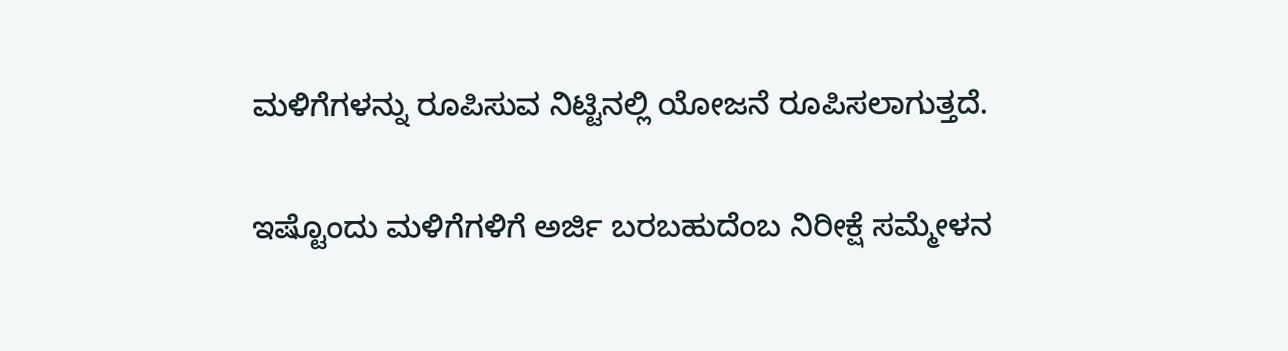ಮಳಿಗೆಗಳನ್ನು ರೂಪಿಸುವ ನಿಟ್ಟಿನಲ್ಲಿ ಯೋಜನೆ ರೂಪಿಸಲಾಗುತ್ತದೆ.

ಇಷ್ಟೊಂದು ಮಳಿಗೆಗಳಿಗೆ ಅರ್ಜಿ ಬರಬಹುದೆಂಬ ನಿರೀಕ್ಷೆ ಸಮ್ಮೇಳನ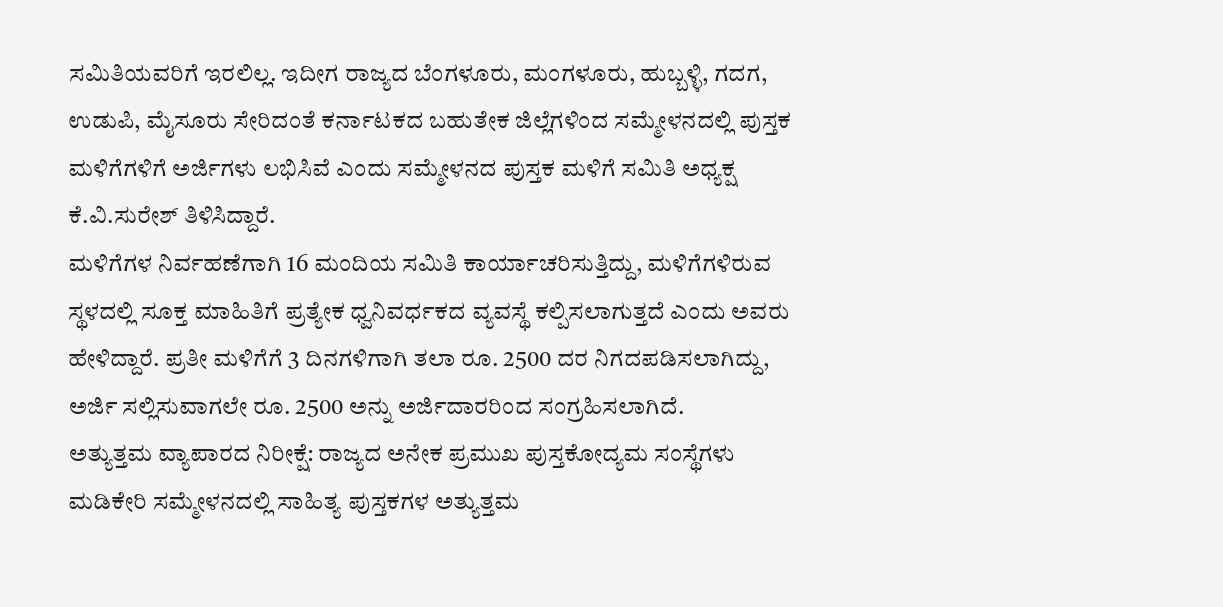ಸಮಿತಿಯವರಿಗೆ ಇರಲಿಲ್ಲ. ಇದೀಗ ರಾಜ್ಯದ ಬೆಂಗಳೂರು, ಮಂಗಳೂರು, ಹುಬ್ಬಳ್ಳಿ, ಗದಗ, ಉಡುಪಿ, ಮೈಸೂರು ಸೇರಿದಂತೆ ಕರ್ನಾಟಕದ ಬಹುತೇಕ ಜಿಲ್ಲೆಗಳಿಂದ ಸಮ್ಮೇಳನದಲ್ಲಿ ಪುಸ್ತಕ ಮಳಿಗೆಗಳಿಗೆ ಅರ್ಜಿಗಳು ಲಭಿಸಿವೆ ಎಂದು ಸಮ್ಮೇಳನದ ಪುಸ್ತಕ ಮಳಿಗೆ ಸಮಿತಿ ಅಧ್ಯಕ್ಷ ಕೆ.ವಿ.ಸುರೇಶ್ ತಿಳಿಸಿದ್ದಾರೆ.
ಮಳಿಗೆಗಳ ನಿರ್ವಹಣೆಗಾಗಿ 16 ಮಂದಿಯ ಸಮಿತಿ ಕಾರ್ಯಾಚರಿಸುತ್ತಿದ್ದು, ಮಳಿಗೆಗಳಿರುವ ಸ್ಥಳದಲ್ಲಿ ಸೂಕ್ತ ಮಾಹಿತಿಗೆ ಪ್ರತ್ಯೇಕ ಧ್ವನಿವರ್ಧಕದ ವ್ಯವಸ್ಥೆ ಕಲ್ಪಿಸಲಾಗುತ್ತದೆ ಎಂದು ಅವರು ಹೇಳಿದ್ದಾರೆ. ಪ್ರತೀ ಮಳಿಗೆಗೆ 3 ದಿನಗಳಿಗಾಗಿ ತಲಾ ರೂ. 2500 ದರ ನಿಗದಪಡಿಸಲಾಗಿದ್ದು, ಅರ್ಜಿ ಸಲ್ಲಿಸುವಾಗಲೇ ರೂ. 2500 ಅನ್ನು ಅರ್ಜಿದಾರರಿಂದ ಸಂಗ್ರಹಿಸಲಾಗಿದೆ.
ಅತ್ಯುತ್ತಮ ವ್ಯಾಪಾರದ ನಿರೀಕ್ಷೆ: ರಾಜ್ಯದ ಅನೇಕ ಪ್ರಮುಖ ಪುಸ್ತಕೋದ್ಯಮ ಸಂಸ್ಥೆಗಳು ಮಡಿಕೇರಿ ಸಮ್ಮೇಳನದಲ್ಲಿ ಸಾಹಿತ್ಯ ಪುಸ್ತಕಗಳ ಅತ್ಯುತ್ತಮ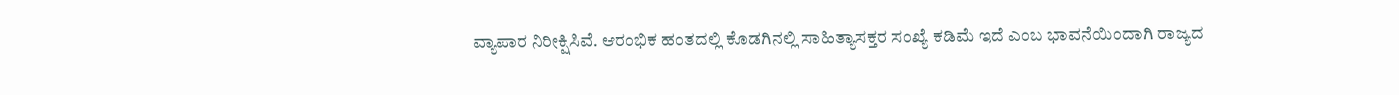ವ್ಯಾಪಾರ ನಿರೀಕ್ಷಿಸಿವೆ. ಆರಂಭಿಕ ಹಂತದಲ್ಲಿ ಕೊಡಗಿನಲ್ಲಿ ಸಾಹಿತ್ಯಾಸಕ್ತರ ಸಂಖ್ಯೆ ಕಡಿಮೆ ಇದೆ ಎಂಬ ಭಾವನೆಯಿಂದಾಗಿ ರಾಜ್ಯದ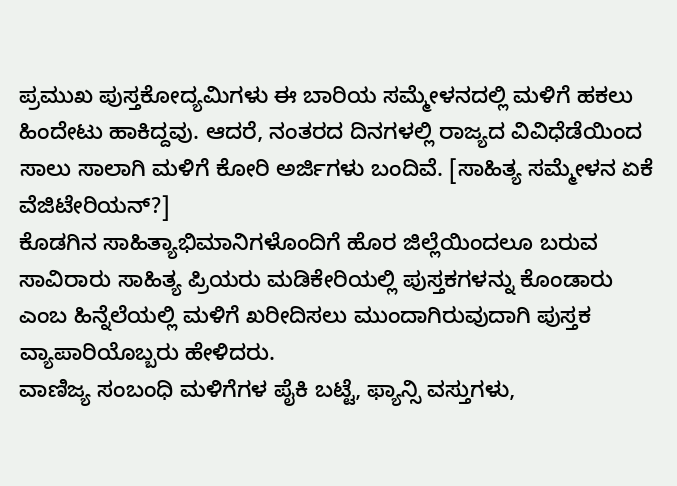ಪ್ರಮುಖ ಪುಸ್ತಕೋದ್ಯಮಿಗಳು ಈ ಬಾರಿಯ ಸಮ್ಮೇಳನದಲ್ಲಿ ಮಳಿಗೆ ಹಕಲು ಹಿಂದೇಟು ಹಾಕಿದ್ದವು. ಆದರೆ, ನಂತರದ ದಿನಗಳಲ್ಲಿ ರಾಜ್ಯದ ವಿವಿಧೆಡೆಯಿಂದ ಸಾಲು ಸಾಲಾಗಿ ಮಳಿಗೆ ಕೋರಿ ಅರ್ಜಿಗಳು ಬಂದಿವೆ. [ಸಾಹಿತ್ಯ ಸಮ್ಮೇಳನ ಏಕೆ ವೆಜಿಟೇರಿಯನ್?]
ಕೊಡಗಿನ ಸಾಹಿತ್ಯಾಭಿಮಾನಿಗಳೊಂದಿಗೆ ಹೊರ ಜಿಲ್ಲೆಯಿಂದಲೂ ಬರುವ ಸಾವಿರಾರು ಸಾಹಿತ್ಯ ಪ್ರಿಯರು ಮಡಿಕೇರಿಯಲ್ಲಿ ಪುಸ್ತಕಗಳನ್ನು ಕೊಂಡಾರು ಎಂಬ ಹಿನ್ನೆಲೆಯಲ್ಲಿ ಮಳಿಗೆ ಖರೀದಿಸಲು ಮುಂದಾಗಿರುವುದಾಗಿ ಪುಸ್ತಕ ವ್ಯಾಪಾರಿಯೊಬ್ಬರು ಹೇಳಿದರು.
ವಾಣಿಜ್ಯ ಸಂಬಂಧಿ ಮಳಿಗೆಗಳ ಪೈಕಿ ಬಟ್ಟೆ, ಫ್ಯಾನ್ಸಿ ವಸ್ತುಗಳು,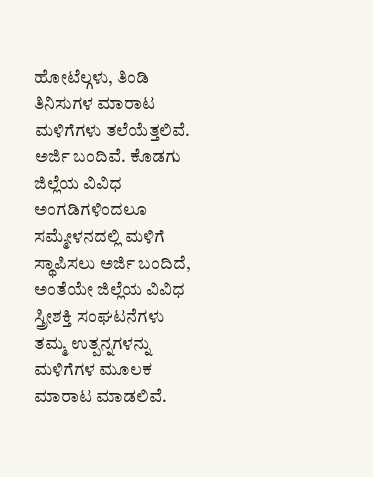ಹೋಟೆಲ್ಗಳು, ತಿಂಡಿ ತಿನಿಸುಗಳ ಮಾರಾಟ ಮಳಿಗೆಗಳು ತಲೆಯೆತ್ತಲಿವೆ. ಅರ್ಜಿ ಬಂದಿವೆ. ಕೊಡಗು ಜಿಲ್ಲೆಯ ವಿವಿಧ ಅಂಗಡಿಗಳಿಂದಲೂ ಸಮ್ಮೇಳನದಲ್ಲಿ ಮಳಿಗೆ ಸ್ಥಾಪಿಸಲು ಅರ್ಜಿ ಬಂದಿದೆ, ಅಂತೆಯೇ ಜಿಲ್ಲೆಯ ವಿವಿಧ ಸ್ತ್ರೀಶಕ್ತಿ ಸಂಘಟನೆಗಳು ತಮ್ಮ ಉತ್ಪನ್ನಗಳನ್ನು ಮಳಿಗೆಗಳ ಮೂಲಕ ಮಾರಾಟ ಮಾಡಲಿವೆ.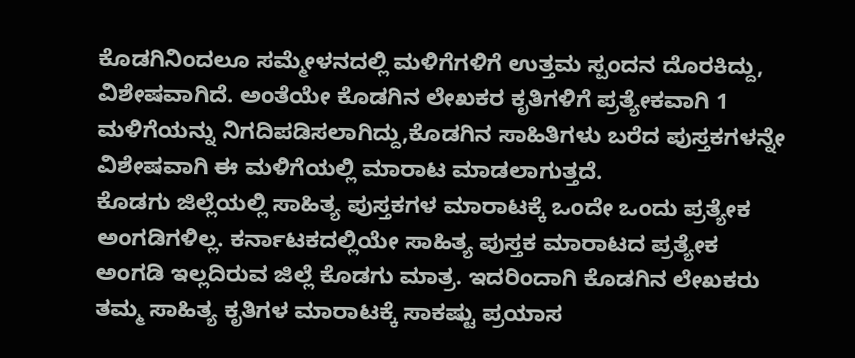ಕೊಡಗಿನಿಂದಲೂ ಸಮ್ಮೇಳನದಲ್ಲಿ ಮಳಿಗೆಗಳಿಗೆ ಉತ್ತಮ ಸ್ಪಂದನ ದೊರಕಿದ್ದು, ವಿಶೇಷವಾಗಿದೆ. ಅಂತೆಯೇ ಕೊಡಗಿನ ಲೇಖಕರ ಕೃತಿಗಳಿಗೆ ಪ್ರತ್ಯೇಕವಾಗಿ 1 ಮಳಿಗೆಯನ್ನು ನಿಗದಿಪಡಿಸಲಾಗಿದ್ದು,ಕೊಡಗಿನ ಸಾಹಿತಿಗಳು ಬರೆದ ಪುಸ್ತಕಗಳನ್ನೇ ವಿಶೇಷವಾಗಿ ಈ ಮಳಿಗೆಯಲ್ಲಿ ಮಾರಾಟ ಮಾಡಲಾಗುತ್ತದೆ.
ಕೊಡಗು ಜಿಲ್ಲೆಯಲ್ಲಿ ಸಾಹಿತ್ಯ ಪುಸ್ತಕಗಳ ಮಾರಾಟಕ್ಕೆ ಒಂದೇ ಒಂದು ಪ್ರತ್ಯೇಕ ಅಂಗಡಿಗಳಿಲ್ಲ. ಕರ್ನಾಟಕದಲ್ಲಿಯೇ ಸಾಹಿತ್ಯ ಪುಸ್ತಕ ಮಾರಾಟದ ಪ್ರತ್ಯೇಕ ಅಂಗಡಿ ಇಲ್ಲದಿರುವ ಜಿಲ್ಲೆ ಕೊಡಗು ಮಾತ್ರ. ಇದರಿಂದಾಗಿ ಕೊಡಗಿನ ಲೇಖಕರು ತಮ್ಮ ಸಾಹಿತ್ಯ ಕೃತಿಗಳ ಮಾರಾಟಕ್ಕೆ ಸಾಕಷ್ಟು ಪ್ರಯಾಸ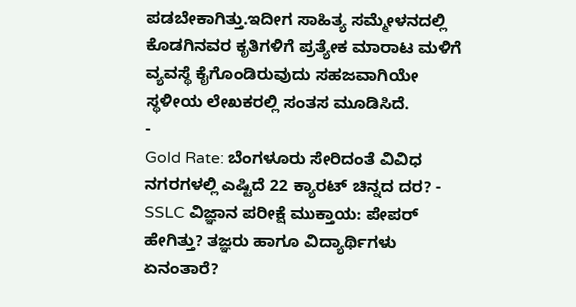ಪಡಬೇಕಾಗಿತ್ತು.ಇದೀಗ ಸಾಹಿತ್ಯ ಸಮ್ಮೇಳನದಲ್ಲಿ ಕೊಡಗಿನವರ ಕೃತಿಗಳಿಗೆ ಪ್ರತ್ಯೇಕ ಮಾರಾಟ ಮಳಿಗೆ ವ್ಯವಸ್ಥೆ ಕೈಗೊಂಡಿರುವುದು ಸಹಜವಾಗಿಯೇ ಸ್ಥಳೀಯ ಲೇಖಕರಲ್ಲಿ ಸಂತಸ ಮೂಡಿಸಿದೆ.
-
Gold Rate: ಬೆಂಗಳೂರು ಸೇರಿದಂತೆ ವಿವಿಧ ನಗರಗಳಲ್ಲಿ ಎಷ್ಟಿದೆ 22 ಕ್ಯಾರಟ್ ಚಿನ್ನದ ದರ? -
SSLC ವಿಜ್ಞಾನ ಪರೀಕ್ಷೆ ಮುಕ್ತಾಯ: ಪೇಪರ್ ಹೇಗಿತ್ತು? ತಜ್ಞರು ಹಾಗೂ ವಿದ್ಯಾರ್ಥಿಗಳು ಏನಂತಾರೆ?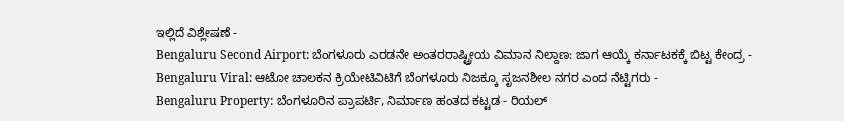ಇಲ್ಲಿದೆ ವಿಶ್ಲೇಷಣೆ -
Bengaluru Second Airport: ಬೆಂಗಳೂರು ಎರಡನೇ ಅಂತರರಾಷ್ಟ್ರೀಯ ವಿಮಾನ ನಿಲ್ದಾಣ: ಜಾಗ ಆಯ್ಕೆ ಕರ್ನಾಟಕಕ್ಕೆ ಬಿಟ್ಟ ಕೇಂದ್ರ -
Bengaluru Viral: ಆಟೋ ಚಾಲಕನ ಕ್ರಿಯೇಟಿವಿಟಿಗೆ ಬೆಂಗಳೂರು ನಿಜಕ್ಕೂ ಸೃಜನಶೀಲ ನಗರ ಎಂದ ನೆಟ್ಟಿಗರು -
Bengaluru Property: ಬೆಂಗಳೂರಿನ ಪ್ರಾಪರ್ಟಿ, ನಿರ್ಮಾಣ ಹಂತದ ಕಟ್ಟಡ - ರಿಯಲ್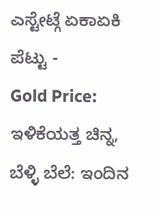ಎಸ್ಟೇಟ್ಗೆ ಏಕಾಏಕಿ ಪೆಟ್ಟು -
Gold Price: ಇಳಿಕೆಯತ್ತ ಚಿನ್ನ, ಬೆಳ್ಳಿ ಬೆಲೆ: ಇಂದಿನ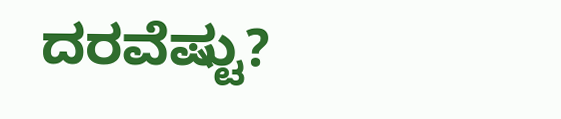ದರವೆಷ್ಟು?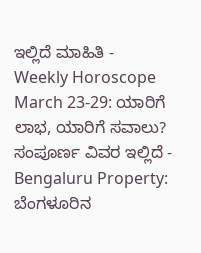ಇಲ್ಲಿದೆ ಮಾಹಿತಿ -
Weekly Horoscope March 23-29: ಯಾರಿಗೆ ಲಾಭ, ಯಾರಿಗೆ ಸವಾಲು? ಸಂಪೂರ್ಣ ವಿವರ ಇಲ್ಲಿದೆ -
Bengaluru Property: ಬೆಂಗಳೂರಿನ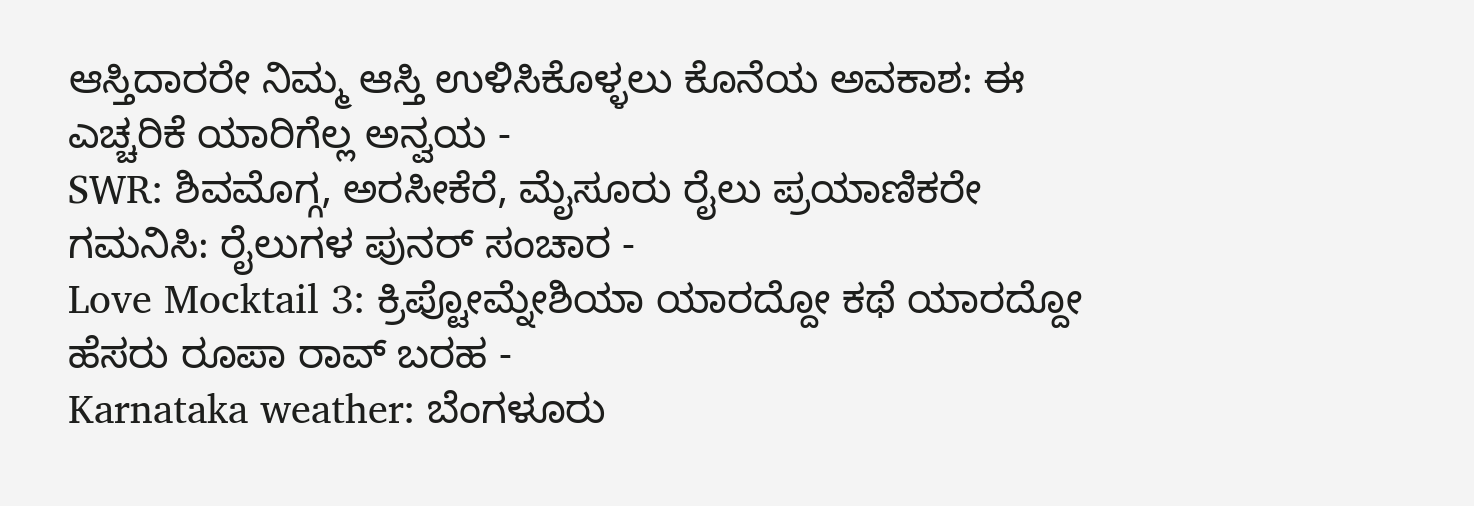ಆಸ್ತಿದಾರರೇ ನಿಮ್ಮ ಆಸ್ತಿ ಉಳಿಸಿಕೊಳ್ಳಲು ಕೊನೆಯ ಅವಕಾಶ: ಈ ಎಚ್ಚರಿಕೆ ಯಾರಿಗೆಲ್ಲ ಅನ್ವಯ -
SWR: ಶಿವಮೊಗ್ಗ, ಅರಸೀಕೆರೆ, ಮೈಸೂರು ರೈಲು ಪ್ರಯಾಣಿಕರೇ ಗಮನಿಸಿ: ರೈಲುಗಳ ಪುನರ್ ಸಂಚಾರ -
Love Mocktail 3: ಕ್ರಿಪ್ಟೋಮ್ನೇಶಿಯಾ ಯಾರದ್ದೋ ಕಥೆ ಯಾರದ್ದೋ ಹೆಸರು ರೂಪಾ ರಾವ್ ಬರಹ -
Karnataka weather: ಬೆಂಗಳೂರು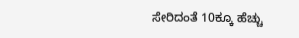ಸೇರಿದಂತೆ 10ಕ್ಕೂ ಹೆಚ್ಚು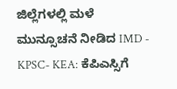ಜಿಲ್ಲೆಗಳಲ್ಲಿ ಮಳೆ ಮುನ್ಸೂಚನೆ ನೀಡಿದ IMD -
KPSC- KEA: ಕೆಪಿಎಸ್ಸಿಗೆ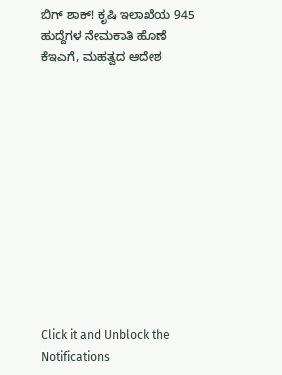ಬಿಗ್ ಶಾಕ್! ಕೃಷಿ ಇಲಾಖೆಯ 945 ಹುದ್ದೆಗಳ ನೇಮಕಾತಿ ಹೊಣೆ ಕೆಇಎಗೆ, ಮಹತ್ವದ ಆದೇಶ












Click it and Unblock the Notifications